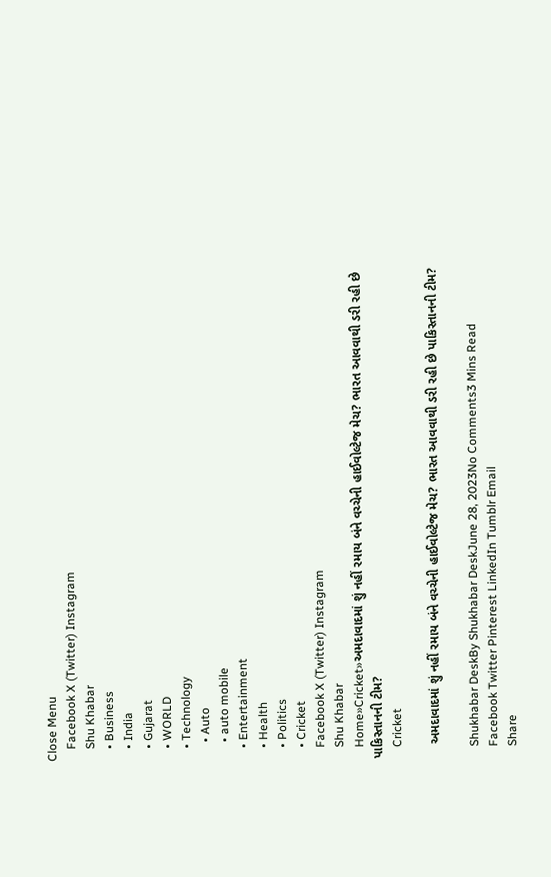Close Menu
    Facebook X (Twitter) Instagram
    Shu Khabar
    • Business
    • India
    • Gujarat
    • WORLD
    • Technology
      • Auto
      • auto mobile
    • Entertainment
    • Health
    • Politics
    • Cricket
    Facebook X (Twitter) Instagram
    Shu Khabar
    Home»Cricket»અમદાવાદમાં શું નહીં રમાય બંને વચ્ચેની હાઈવોલ્ટેજ મેચ? ભારત આવવાથી ડરી રહી છે પાકિસ્તાનની ટીમ?
    Cricket

    અમદાવાદમાં શું નહીં રમાય બંને વચ્ચેની હાઈવોલ્ટેજ મેચ? ભારત આવવાથી ડરી રહી છે પાકિસ્તાનની ટીમ?

    Shukhabar DeskBy Shukhabar DeskJune 28, 2023No Comments3 Mins Read
    Facebook Twitter Pinterest LinkedIn Tumblr Email
    Share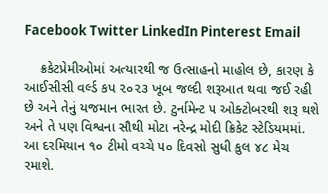Facebook Twitter LinkedIn Pinterest Email

    ક્રકેટપ્રેમીઓમાં અત્યારથી જ ઉત્સાહનો માહોલ છે, કારણ કે આઈસીસી વર્લ્ડ કપ ૨૦૨૩ ખૂબ જલ્દી શરૂઆત થવા જઈ રહી છે અને તેનું યજમાન ભારત છે. ટુર્નામેન્ટ ૫ ઓક્ટોબરથી શરૂ થશે અને તે પણ વિશ્વના સૌથી મોટા નરેન્દ્ર મોદી ક્રિકેટ સ્ટેડિયમમાં. આ દરમિયાન ૧૦ ટીમો વચ્ચે ૫૦ દિવસો સુધી કુલ ૪૮ મેચ રમાશે.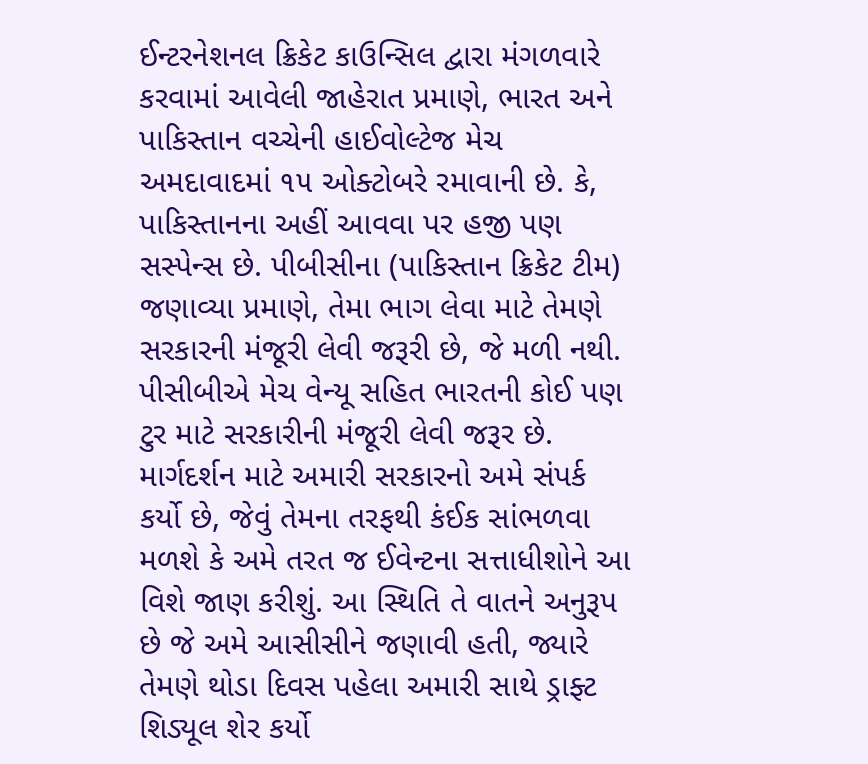ઈન્ટરનેશનલ ક્રિકેટ કાઉન્સિલ દ્વારા મંગળવારે કરવામાં આવેલી જાહેરાત પ્રમાણે, ભારત અને પાકિસ્તાન વચ્ચેની હાઈવોલ્ટેજ મેચ અમદાવાદમાં ૧૫ ઓક્ટોબરે રમાવાની છે. કે, પાકિસ્તાનના અહીં આવવા પર હજી પણ સસ્પેન્સ છે. પીબીસીના (પાકિસ્તાન ક્રિકેટ ટીમ) જણાવ્યા પ્રમાણે, તેમા ભાગ લેવા માટે તેમણે સરકારની મંજૂરી લેવી જરૂરી છે, જે મળી નથી. પીસીબીએ મેચ વેન્યૂ સહિત ભારતની કોઈ પણ ટુર માટે સરકારીની મંજૂરી લેવી જરૂર છે. માર્ગદર્શન માટે અમારી સરકારનો અમે સંપર્ક કર્યો છે, જેવું તેમના તરફથી કંઈક સાંભળવા મળશે કે અમે તરત જ ઈવેન્ટના સત્તાધીશોને આ વિશે જાણ કરીશું. આ સ્થિતિ તે વાતને અનુરૂપ છે જે અમે આસીસીને જણાવી હતી, જ્યારે તેમણે થોડા દિવસ પહેલા અમારી સાથે ડ્રાફ્ટ શિડ્યૂલ શેર કર્યો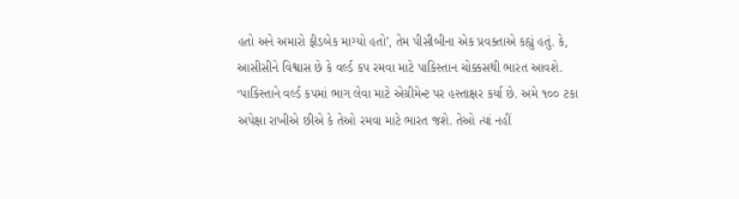હતો અને અમારો ફીડબેક માગ્યો હતો’, તેમ પીસીબીના એક પ્રવક્તાએ કહ્યું હતું. કે, આસીસીને વિશ્વાસ છે કે વર્લ્ડ કપ રમવા માટે પાકિસ્તાન ચોક્કસથી ભારત આવશે. ‘પાકિસ્તાને વર્લ્ડ કપમાં ભાગ લેવા માટે એગ્રીમેન્ટ પર હસ્તાક્ષર કર્યા છે. અમે ૧૦૦ ટકા અપેક્ષા રાખીએ છીએ કે તેઓ રમવા માટે ભારત જશે. તેઓ ત્યાં નહીં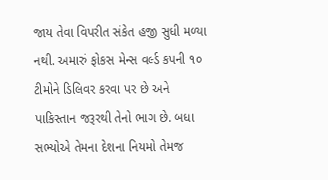જાય તેવા વિપરીત સંકેત હજી સુધી મળ્યા નથી. અમારું ફોકસ મેન્સ વર્લ્ડ કપની ૧૦ ટીમોને ડિલિવર કરવા પર છે અને પાકિસ્તાન જરૂરથી તેનો ભાગ છે. બધા સભ્યોએ તેમના દેશના નિયમો તેમજ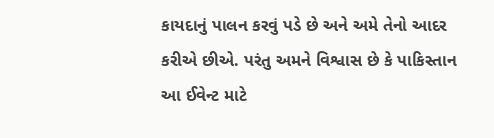કાયદાનું પાલન કરવું પડે છે અને અમે તેનો આદર કરીએ છીએ. પરંતુ અમને વિશ્વાસ છે કે પાકિસ્તાન આ ઈવેન્ટ માટે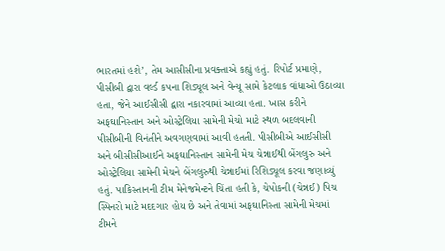ભારતમાં હશે’, તેમ આસીસીના પ્રવક્તાએ કહ્યું હતું. રિપોર્ટ પ્રમાણે, પીસીબી દ્વારા વર્લ્ડ કપના શિડ્યૂલ અને વેન્યૂ સામે કેટલાક વાંધાઓ ઉઠાવ્યા હતા, જેને આઈસીસી દ્વારા નકારવામાં આવ્યા હતા. ખાસ કરીને અફઘાનિસ્તાન અને ઓસ્ટ્રેલિયા સામેની મેચો માટે સ્થળ બદલવાની પીસીબીની વિનંતીને અવગણવામાં આવી હતતી. પીસીબીએ આઈસીસી અને બીસીસીઆઈને અફઘાનિસ્તાન સામેની મેચ ચેન્નાઈથી બેંગલુરુ અને ઓસ્ટ્રેલિયા સામેની મેચને બેંગલુરુથી ચેન્નાઈમાં રિશિડ્યૂલ કરવા જણાવ્યું હતું. પાકિસ્તાનની ટીમ મેનેજમેન્ટને ચિંતા હતી કે, ચેપોકની (ચેન્નઈ) પિચ સ્પિનરો માટે મદદગાર હોય છે અને તેવામાં અફઘાનિસ્તા સામેની મેચમાં ટીમને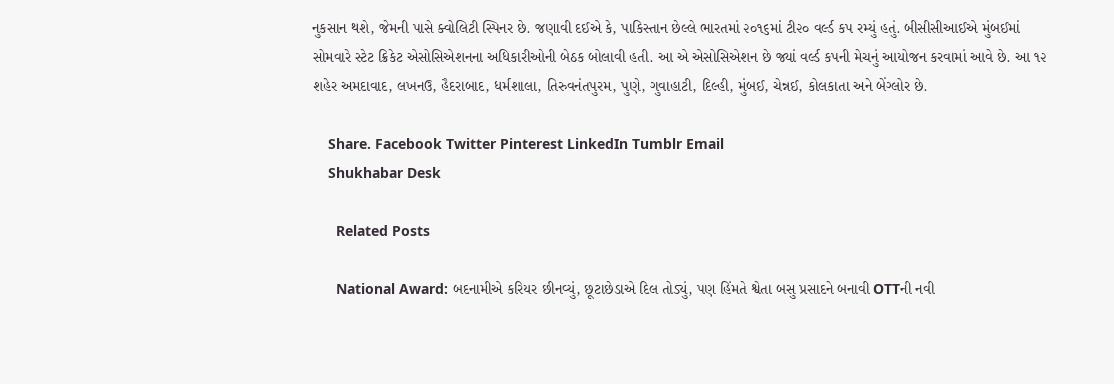નુકસાન થશે, જેમની પાસે ક્વોલિટી સ્પિનર છે. જણાવી દઈએ કે, પાકિસ્તાન છેલ્લે ભારતમાં ૨૦૧૬માં ટી૨૦ વર્લ્ડ કપ રમ્યું હતું. બીસીસીઆઈએ મુંબઈમાં સોમવારે સ્ટેટ ક્રિકેટ એસોસિએશનના અધિકારીઓની બેઠક બોલાવી હતી. આ એ એસોસિએશન છે જ્યાં વર્લ્ડ કપની મેચનું આયોજન કરવામાં આવે છે. આ ૧૨ શહેર અમદાવાદ, લખનઉ, હૈદરાબાદ, ધર્મશાલા, તિરુવનંતપુરમ, પુણે, ગુવાહાટી, દિલ્હી, મુંબઈ, ચેન્નઈ, કોલકાતા અને બેંગ્લોર છે.

    Share. Facebook Twitter Pinterest LinkedIn Tumblr Email
    Shukhabar Desk

      Related Posts

      National Award: બદનામીએ કરિયર છીનવ્યું, છૂટાછેડાએ દિલ તોડ્યું, પણ હિંમતે શ્વેતા બસુ પ્રસાદને બનાવી OTTની નવી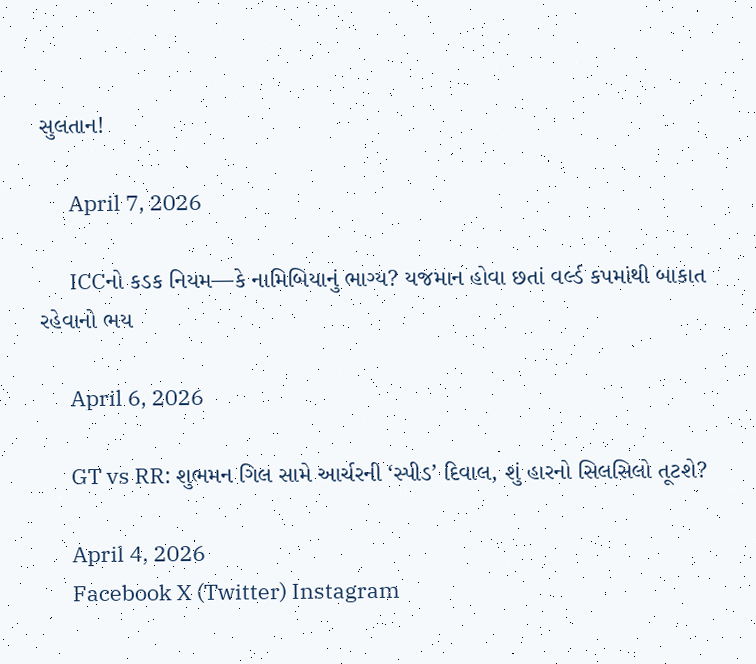સુલતાન!

      April 7, 2026

      ICCનો કડક નિયમ—કે નામિબિયાનું ભાગ્ય? યજમાન હોવા છતાં વર્લ્ડ કપમાંથી બાકાત રહેવાનો ભય

      April 6, 2026

      GT vs RR: શુભમન ગિલ સામે આર્ચરની ‘સ્પીડ’ દિવાલ, શું હારનો સિલસિલો તૂટશે?

      April 4, 2026
      Facebook X (Twitter) Instagram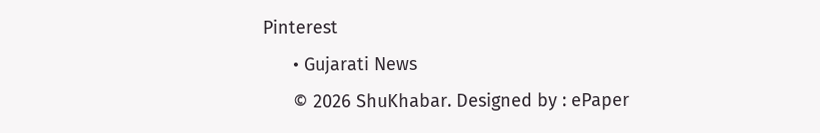Pinterest
      • Gujarati News
      © 2026 ShuKhabar. Designed by : ePaper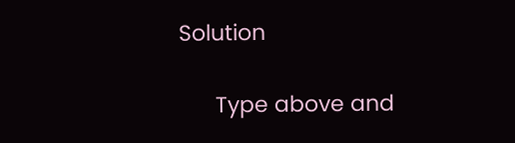Solution

      Type above and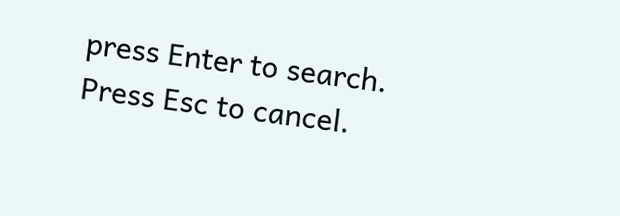press Enter to search. Press Esc to cancel.